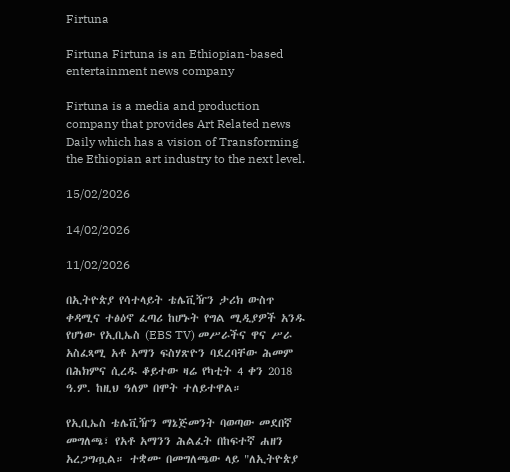Firtuna

Firtuna Firtuna is an Ethiopian-based entertainment news company

Firtuna is a media and production company that provides Art Related news Daily which has a vision of Transforming the Ethiopian art industry to the next level.

15/02/2026

14/02/2026

11/02/2026

በኢትዮጵያ የሳተላይት ቴሌቪዥን ታሪክ ውስጥ ቀዳሚና ተፅዕኖ ፈጣሪ ከሆኑት የግል ሚዲያዎች አንዱ የሆነው የኢቢኤስ (EBS TV) መሥራችና ዋና ሥራ አስፈጻሚ አቶ አማን ፍስሃጽዮን ባደረባቸው ሕመም በሕክምና ሲረዱ ቆይተው ዛሬ የካቲት 4 ቀን 2018 ዓ.ም. ከዚህ ዓለም በሞት ተለይተዋል።

የኢቢኤስ ቴሌቪዥን ማኔጅመንት ባወጣው መደበኛ መግለጫ፣ የአቶ አማንን ሕልፈት በከፍተኛ ሐዘን አረጋግጧል። ተቋሙ በመግለጫው ላይ "ለኢትዮጵያ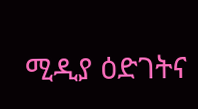ሚዲያ ዕድገትና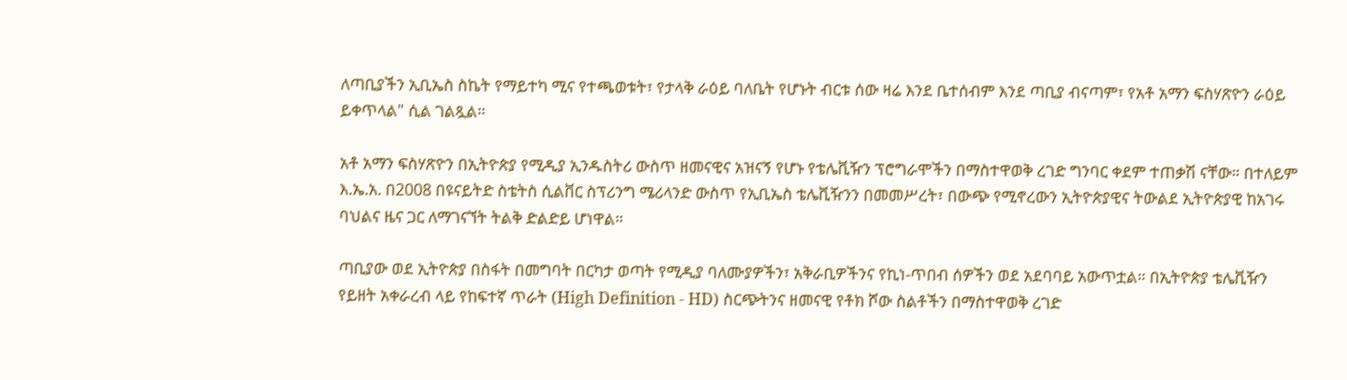ለጣቢያችን ኢቢኤስ ስኬት የማይተካ ሚና የተጫወቱት፣ የታላቅ ራዕይ ባለቤት የሆኑት ብርቱ ሰው ዛሬ እንደ ቤተሰብም እንደ ጣቢያ ብናጣም፣ የአቶ አማን ፍስሃጽዮን ራዕይ ይቀጥላል" ሲል ገልጿል።

አቶ አማን ፍስሃጽዮን በኢትዮጵያ የሚዲያ ኢንዱስትሪ ውስጥ ዘመናዊና አዝናኝ የሆኑ የቴሌቪዥን ፕሮግራሞችን በማስተዋወቅ ረገድ ግንባር ቀደም ተጠቃሽ ናቸው። በተለይም እ.ኤ.አ. በ2008 በዩናይትድ ስቴትስ ሲልቨር ስፕሪንግ ሜሪላንድ ውስጥ የኢቢኤስ ቴሌቪዥንን በመመሥረት፣ በውጭ የሚኖረውን ኢትዮጵያዊና ትውልደ ኢትዮጵያዊ ከአገሩ ባህልና ዜና ጋር ለማገናኘት ትልቅ ድልድይ ሆነዋል።

ጣቢያው ወደ ኢትዮጵያ በስፋት በመግባት በርካታ ወጣት የሚዲያ ባለሙያዎችን፣ አቅራቢዎችንና የኪነ-ጥበብ ሰዎችን ወደ አደባባይ አውጥቷል። በኢትዮጵያ ቴሌቪዥን የይዘት አቀራረብ ላይ የከፍተኛ ጥራት (High Definition - HD) ስርጭትንና ዘመናዊ የቶክ ሾው ስልቶችን በማስተዋወቅ ረገድ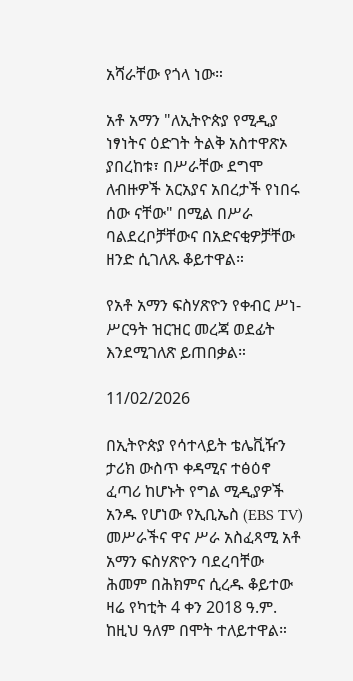አሻራቸው የጎላ ነው።

አቶ አማን "ለኢትዮጵያ የሚዲያ ነፃነትና ዕድገት ትልቅ አስተዋጽኦ ያበረከቱ፣ በሥራቸው ደግሞ ለብዙዎች አርአያና አበረታች የነበሩ ሰው ናቸው" በሚል በሥራ ባልደረቦቻቸውና በአድናቂዎቻቸው ዘንድ ሲገለጹ ቆይተዋል።

የአቶ አማን ፍስሃጽዮን የቀብር ሥነ-ሥርዓት ዝርዝር መረጃ ወደፊት እንደሚገለጽ ይጠበቃል።

11/02/2026

በኢትዮጵያ የሳተላይት ቴሌቪዥን ታሪክ ውስጥ ቀዳሚና ተፅዕኖ ፈጣሪ ከሆኑት የግል ሚዲያዎች አንዱ የሆነው የኢቢኤስ (EBS TV) መሥራችና ዋና ሥራ አስፈጻሚ አቶ አማን ፍስሃጽዮን ባደረባቸው ሕመም በሕክምና ሲረዱ ቆይተው ዛሬ የካቲት 4 ቀን 2018 ዓ.ም. ከዚህ ዓለም በሞት ተለይተዋል።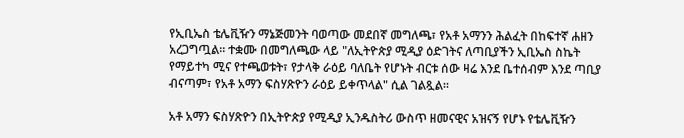የኢቢኤስ ቴሌቪዥን ማኔጅመንት ባወጣው መደበኛ መግለጫ፣ የአቶ አማንን ሕልፈት በከፍተኛ ሐዘን አረጋግጧል። ተቋሙ በመግለጫው ላይ "ለኢትዮጵያ ሚዲያ ዕድገትና ለጣቢያችን ኢቢኤስ ስኬት የማይተካ ሚና የተጫወቱት፣ የታላቅ ራዕይ ባለቤት የሆኑት ብርቱ ሰው ዛሬ እንደ ቤተሰብም እንደ ጣቢያ ብናጣም፣ የአቶ አማን ፍስሃጽዮን ራዕይ ይቀጥላል" ሲል ገልጿል።

አቶ አማን ፍስሃጽዮን በኢትዮጵያ የሚዲያ ኢንዱስትሪ ውስጥ ዘመናዊና አዝናኝ የሆኑ የቴሌቪዥን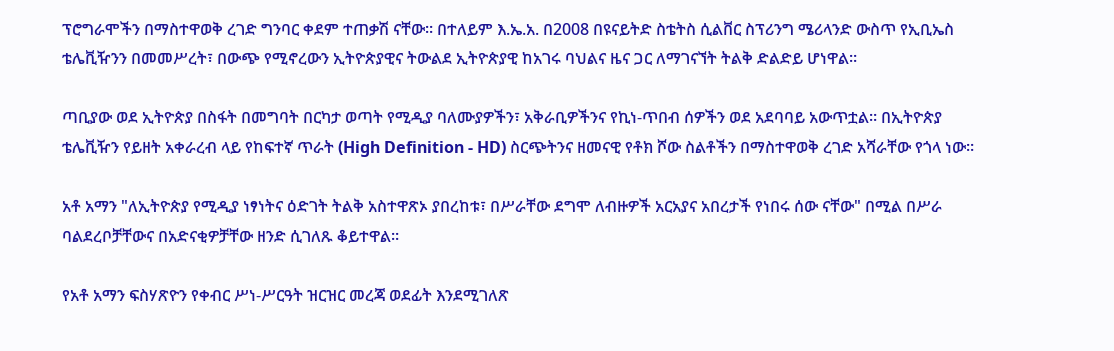ፕሮግራሞችን በማስተዋወቅ ረገድ ግንባር ቀደም ተጠቃሽ ናቸው። በተለይም እ.ኤ.አ. በ2008 በዩናይትድ ስቴትስ ሲልቨር ስፕሪንግ ሜሪላንድ ውስጥ የኢቢኤስ ቴሌቪዥንን በመመሥረት፣ በውጭ የሚኖረውን ኢትዮጵያዊና ትውልደ ኢትዮጵያዊ ከአገሩ ባህልና ዜና ጋር ለማገናኘት ትልቅ ድልድይ ሆነዋል።

ጣቢያው ወደ ኢትዮጵያ በስፋት በመግባት በርካታ ወጣት የሚዲያ ባለሙያዎችን፣ አቅራቢዎችንና የኪነ-ጥበብ ሰዎችን ወደ አደባባይ አውጥቷል። በኢትዮጵያ ቴሌቪዥን የይዘት አቀራረብ ላይ የከፍተኛ ጥራት (High Definition - HD) ስርጭትንና ዘመናዊ የቶክ ሾው ስልቶችን በማስተዋወቅ ረገድ አሻራቸው የጎላ ነው።

አቶ አማን "ለኢትዮጵያ የሚዲያ ነፃነትና ዕድገት ትልቅ አስተዋጽኦ ያበረከቱ፣ በሥራቸው ደግሞ ለብዙዎች አርአያና አበረታች የነበሩ ሰው ናቸው" በሚል በሥራ ባልደረቦቻቸውና በአድናቂዎቻቸው ዘንድ ሲገለጹ ቆይተዋል።

የአቶ አማን ፍስሃጽዮን የቀብር ሥነ-ሥርዓት ዝርዝር መረጃ ወደፊት እንደሚገለጽ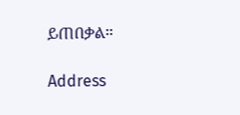ይጠበቃል።

Address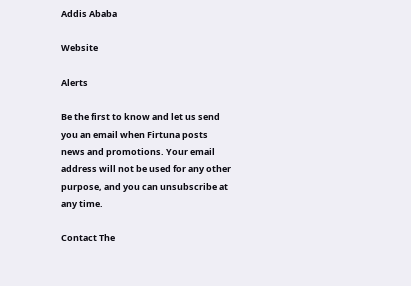Addis Ababa

Website

Alerts

Be the first to know and let us send you an email when Firtuna posts news and promotions. Your email address will not be used for any other purpose, and you can unsubscribe at any time.

Contact The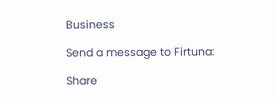Business

Send a message to Firtuna:

Share